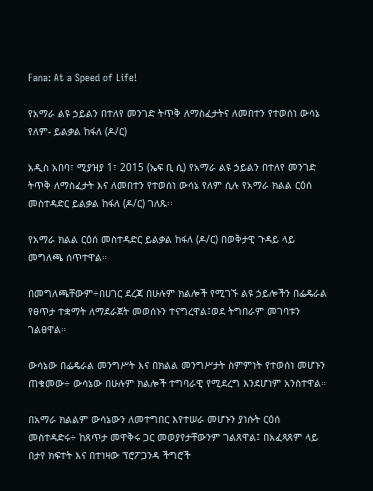Fana: At a Speed of Life!

የአማራ ልዩ ኃይልን በተለየ መንገድ ትጥቅ ለማስፈታትና ለመበተን የተወሰነ ውሳኔ የለም- ይልቃል ከፋለ (ዶ/ር)

አዲስ አበባ፣ ሚያዝያ 1፣ 2015 (ኤፍ ቢ ሲ) የአማራ ልዩ ኃይልን በተለየ መንገድ ትጥቅ ለማስፈታት እና ለመበተን የተወሰነ ውሳኔ የለም ሲሉ የአማራ ክልል ርዕሰ መስተዳድር ይልቃል ከፋለ (ዶ/ር) ገለጹ፡፡

የአማራ ክልል ርዕሰ መስተዳድር ይልቃል ከፋለ (ዶ/ር) በወቅታዊ ጉዳይ ላይ መግለጫ ሰጥተዋል።

በመግለጫቸውም÷በሀገር ደረጃ በሁሉም ክልሎች የሚገኙ ልዩ ኃይሎችን በፌዴራል የፀጥታ ተቋማት ለማደራጀት መወሰኑን ተናግረዋል፤ወደ ትግበራም መገባቱን ገልፀዋል።

ውሳኔው በፌዴራል መንግሥት እና በክልል መንግሥታት ስምምነት የተወሰነ መሆኑን ጠቁመው÷ ውሳኔው በሁሉም ክልሎች ተግባራዊ የሚደረግ እንደሆነም አንስተዋል።

በአማራ ክልልም ውሳኔውን ለመተግበር እየተሠራ መሆኑን ያነሱት ርዕሰ መስተዳድሩ÷ ከጸጥታ መዋቅሩ ጋር መወያየታቸውንም ገልጸዋል፤ በአፈጻጸም ላይ በታየ ክፍተት እና በተነዛው ፕሮፖጋንዳ ችግሮች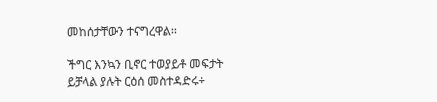መከሰታቸውን ተናግረዋል፡፡

ችግር እንኳን ቢኖር ተወያይቶ መፍታት ይቻላል ያሉት ርዕሰ መስተዳድሩ÷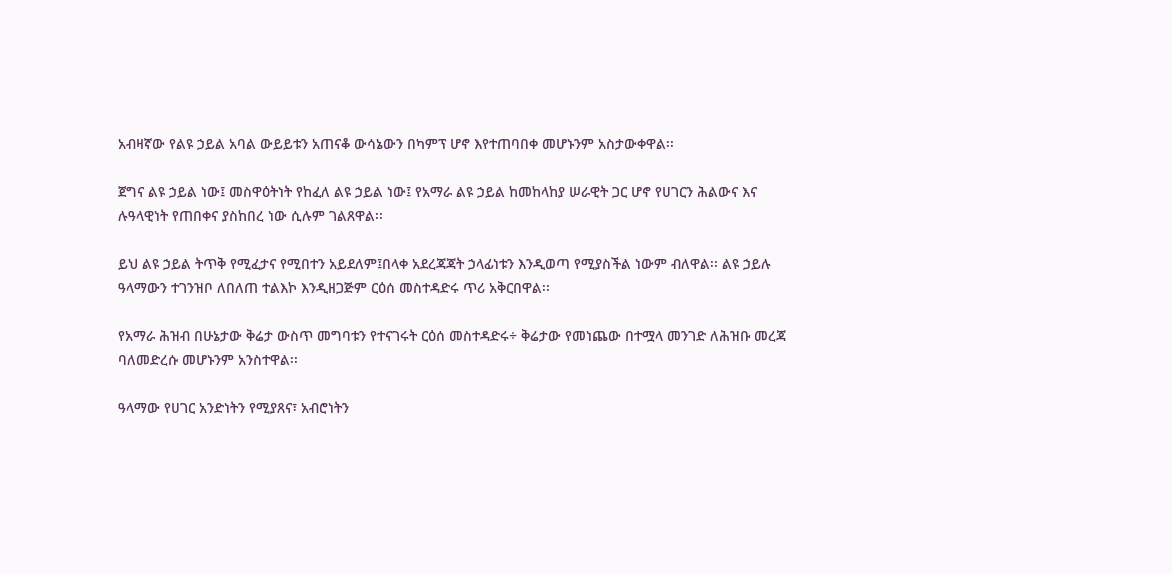አብዛኛው የልዩ ኃይል አባል ውይይቱን አጠናቆ ውሳኔውን በካምፕ ሆኖ እየተጠባበቀ መሆኑንም አስታውቀዋል፡፡

ጀግና ልዩ ኃይል ነው፤ መስዋዕትነት የከፈለ ልዩ ኃይል ነው፤ የአማራ ልዩ ኃይል ከመከላከያ ሠራዊት ጋር ሆኖ የሀገርን ሕልውና እና ሉዓላዊነት የጠበቀና ያስከበረ ነው ሲሉም ገልጸዋል፡፡

ይህ ልዩ ኃይል ትጥቅ የሚፈታና የሚበተን አይደለም፤በላቀ አደረጃጃት ኃላፊነቱን እንዲወጣ የሚያስችል ነውም ብለዋል፡፡ ልዩ ኃይሉ ዓላማውን ተገንዝቦ ለበለጠ ተልእኮ እንዲዘጋጅም ርዕሰ መስተዳድሩ ጥሪ አቅርበዋል፡፡

የአማራ ሕዝብ በሁኔታው ቅሬታ ውስጥ መግባቱን የተናገሩት ርዕሰ መስተዳድሩ÷ ቅሬታው የመነጨው በተሟላ መንገድ ለሕዝቡ መረጃ ባለመድረሱ መሆኑንም አንስተዋል፡፡

ዓላማው የሀገር አንድነትን የሚያጸና፣ አብሮነትን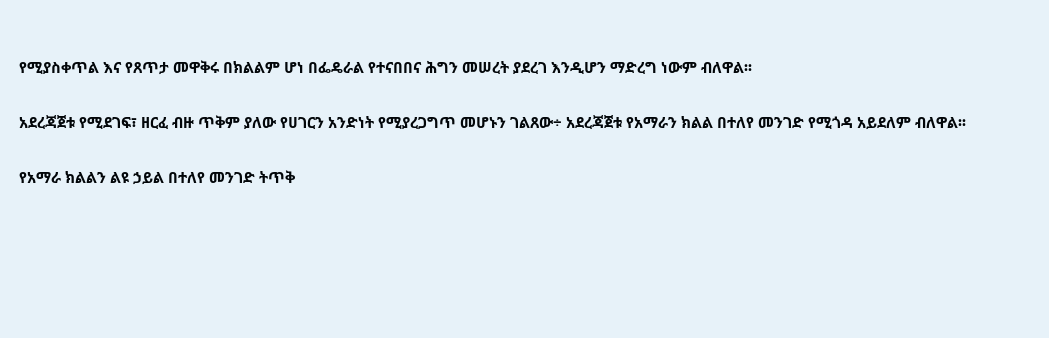የሚያስቀጥል እና የጸጥታ መዋቅሩ በክልልም ሆነ በፌዴራል የተናበበና ሕግን መሠረት ያደረገ እንዲሆን ማድረግ ነውም ብለዋል፡፡

አደረጃጀቱ የሚደገፍ፣ ዘርፈ ብዙ ጥቅም ያለው የሀገርን አንድነት የሚያረጋግጥ መሆኑን ገልጸው÷ አደረጃጀቱ የአማራን ክልል በተለየ መንገድ የሚጎዳ አይደለም ብለዋል፡፡

የአማራ ክልልን ልዩ ኃይል በተለየ መንገድ ትጥቅ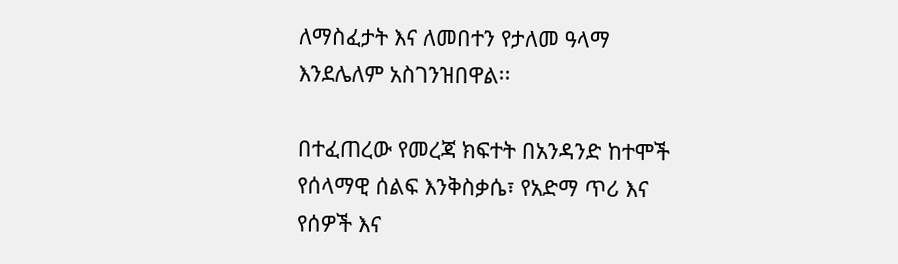ለማስፈታት እና ለመበተን የታለመ ዓላማ እንደሌለም አስገንዝበዋል፡፡

በተፈጠረው የመረጃ ክፍተት በአንዳንድ ከተሞች የሰላማዊ ሰልፍ እንቅስቃሴ፣ የአድማ ጥሪ እና የሰዎች እና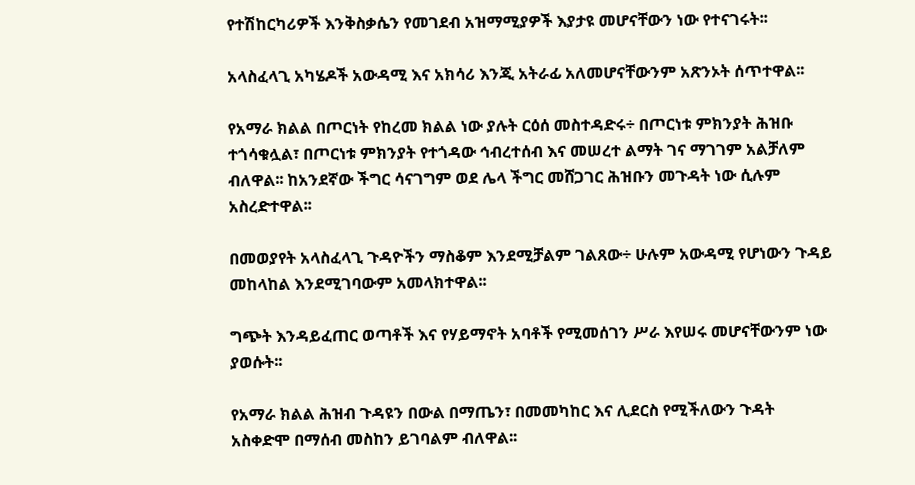የተሽከርካሪዎች እንቅስቃሴን የመገደብ አዝማሚያዎች እያታዩ መሆናቸውን ነው የተናገሩት፡፡

አላስፈላጊ አካሄዶች አውዳሚ እና አክሳሪ እንጂ አትራፊ አለመሆናቸውንም አጽንኦት ሰጥተዋል፡፡

የአማራ ክልል በጦርነት የከረመ ክልል ነው ያሉት ርዕሰ መስተዳድሩ÷ በጦርነቱ ምክንያት ሕዝቡ ተጎሳቁሏል፣ በጦርነቱ ምክንያት የተጎዳው ኅብረተሰብ እና መሠረተ ልማት ገና ማገገም አልቻለም ብለዋል፡፡ ከአንደኛው ችግር ሳናገግም ወደ ሌላ ችግር መሸጋገር ሕዝቡን መጉዳት ነው ሲሉም አስረድተዋል፡፡

በመወያየት አላስፈላጊ ጉዳዮችን ማስቆም እንደሚቻልም ገልጸው÷ ሁሉም አውዳሚ የሆነውን ጉዳይ መከላከል እንደሚገባውም አመላክተዋል፡፡

ግጭት እንዳይፈጠር ወጣቶች እና የሃይማኖት አባቶች የሚመሰገን ሥራ እየሠሩ መሆናቸውንም ነው ያወሱት፡፡

የአማራ ክልል ሕዝብ ጉዳዩን በውል በማጤን፣ በመመካከር እና ሊደርስ የሚችለውን ጉዳት አስቀድሞ በማሰብ መስከን ይገባልም ብለዋል፡፡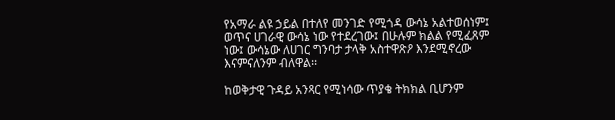የአማራ ልዩ ኃይል በተለየ መንገድ የሚጎዳ ውሳኔ አልተወሰነም፤ ወጥና ሀገራዊ ውሳኔ ነው የተደረገው፤ በሁሉም ክልል የሚፈጸም ነው፤ ውሳኔው ለሀገር ግንባታ ታላቅ አስተዋጽዖ እንደሚኖረው እናምናለንም ብለዋል፡፡

ከወቅታዊ ጉዳይ አንጻር የሚነሳው ጥያቄ ትክክል ቢሆንም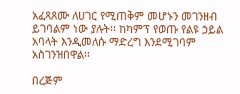አፈጻጸሙ ለሀገር የሚጠቅም መሆኑን መገንዘብ ይገባልም ነው ያሉት፡፡ ከካምፕ የወጡ የልዩ ኃይል አባላት እንዲመለሱ ማድረግ እንደሚገባም አስገንዝበዋል፡፡

በረጅም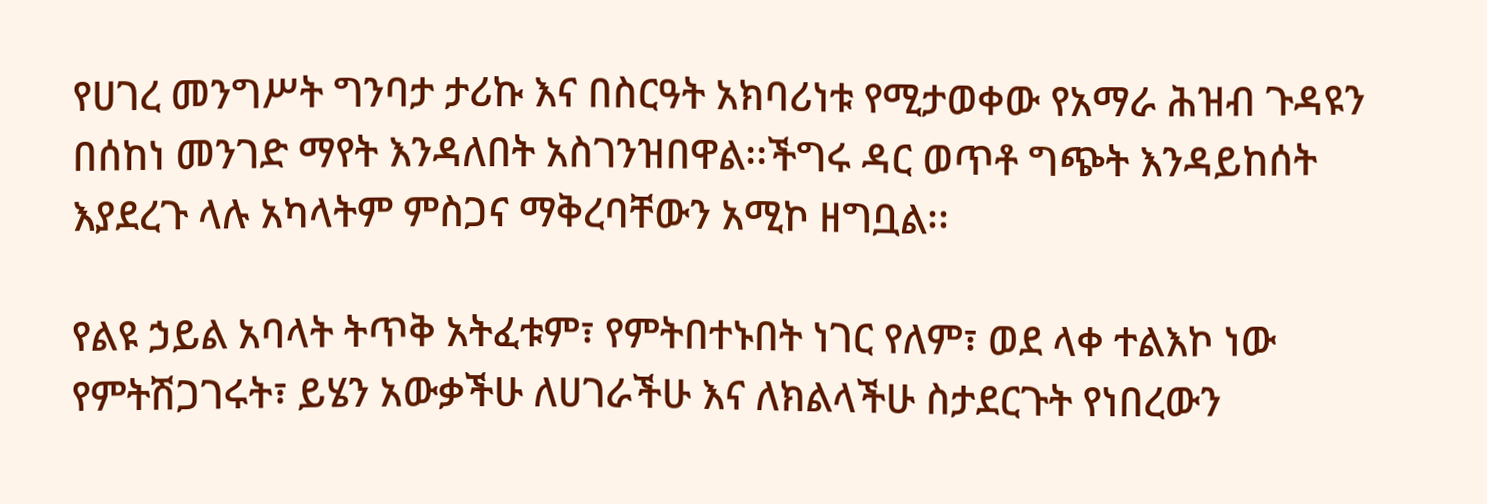የሀገረ መንግሥት ግንባታ ታሪኩ እና በስርዓት አክባሪነቱ የሚታወቀው የአማራ ሕዝብ ጉዳዩን በሰከነ መንገድ ማየት እንዳለበት አስገንዝበዋል፡፡ችግሩ ዳር ወጥቶ ግጭት እንዳይከሰት እያደረጉ ላሉ አካላትም ምስጋና ማቅረባቸውን አሚኮ ዘግቧል፡፡

የልዩ ኃይል አባላት ትጥቅ አትፈቱም፣ የምትበተኑበት ነገር የለም፣ ወደ ላቀ ተልእኮ ነው የምትሽጋገሩት፣ ይሄን አውቃችሁ ለሀገራችሁ እና ለክልላችሁ ስታደርጉት የነበረውን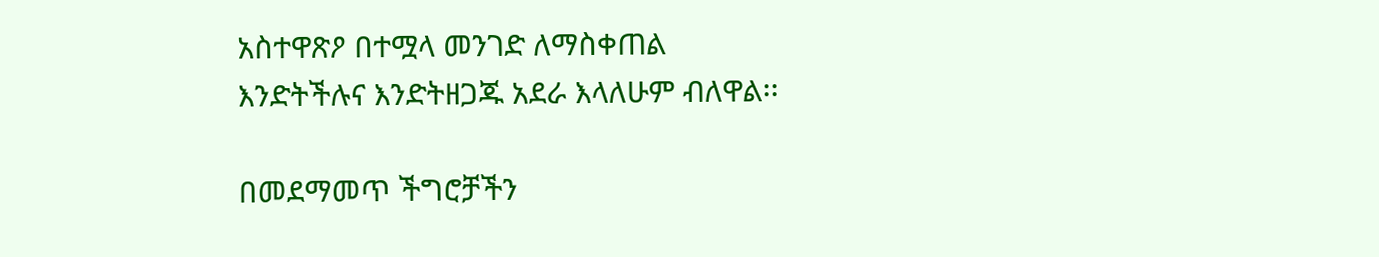አስተዋጽዖ በተሟላ መንገድ ለማስቀጠል እንድትችሉና እንድትዘጋጁ አደራ እላለሁም ብለዋል፡፡

በመደማመጥ ችግሮቻችን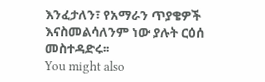እንፈታለን፣ የአማራን ጥያቄዎች እናስመልሳለንም ነው ያሉት ርዕሰ መስተዳድሩ፡፡
You might also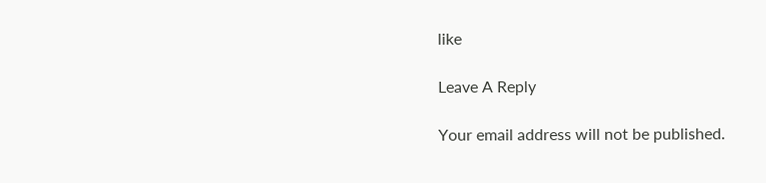like

Leave A Reply

Your email address will not be published.